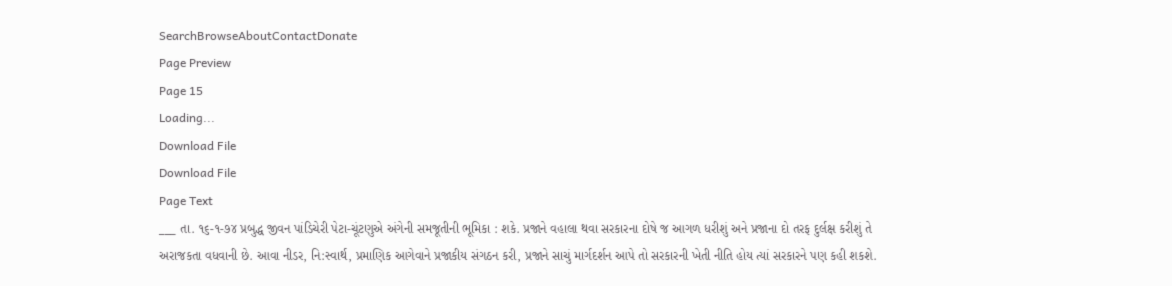SearchBrowseAboutContactDonate
Page Preview
Page 15
Loading...
Download File
Download File
Page Text
___ તા. ૧૬-૧-૭૪ પ્રબુદ્ધ જીવન પાંડિચેરી પેટા-ચૂંટણુએ અંગેની સમજૂતીની ભૂમિકા : શકે. પ્રજાને વહાલા થવા સરકારના દોષે જ આગળ ધરીશું અને પ્રજાના દો તરફ દુર્લક્ષ કરીશું તે અરાજકતા વધવાની છે. આવા નીડર, નિ:સ્વાર્થ, પ્રમાણિક આગેવાને પ્રજાકીય સંગઠન કરી, પ્રજાને સાચું માર્ગદર્શન આપે તો સરકારની ખેતી નીતિ હોય ત્યાં સરકારને પણ કહી શકશે.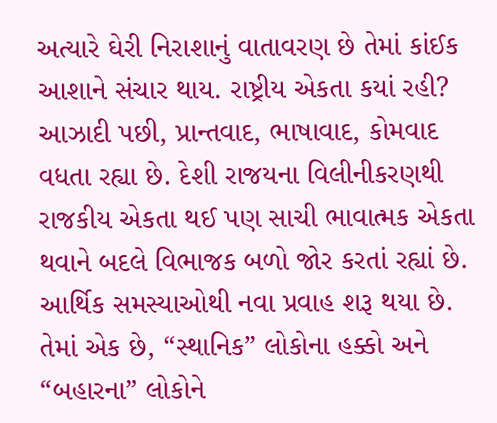અત્યારે ઘેરી નિરાશાનું વાતાવરણ છે તેમાં કાંઈક આશાને સંચાર થાય. રાષ્ટ્રીય એકતા કયાં રહી? આઝાદી પછી, પ્રાન્તવાદ, ભાષાવાદ, કોમવાદ વધતા રહ્યા છે. દેશી રાજયના વિલીનીકરણથી રાજકીય એકતા થઈ પણ સાચી ભાવાત્મક એકતા થવાને બદલે વિભાજક બળો જોર કરતાં રહ્યાં છે. આર્થિક સમસ્યાઓથી નવા પ્રવાહ શરૂ થયા છે. તેમાં એક છે, “સ્થાનિક” લોકોના હક્કો અને “બહારના” લોકોને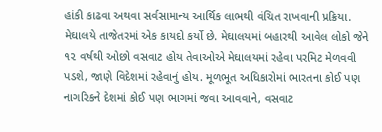હાંકી કાઢવા અથવા સર્વસામાન્ય આર્થિક લાભથી વંચિત રાખવાની પ્રક્રિયા. મેઘાલયે તાજેતરમાં એક કાયદો કર્યો છે. મેઘાલયમાં બહારથી આવેલ લોકો જેને ૧૨ વર્ષથી ઓછો વસવાટ હોય તેવાઓએ મેઘાલયમાં રહેવા પરમિટ મેળવવી પડશે, જાણે વિદેશમાં રહેવાનું હોય. મૂળભૂત અધિકારોમાં ભારતના કોઈ પણ નાગરિકને દેશમાં કોઈ પણ ભાગમાં જવા આવવાને, વસવાટ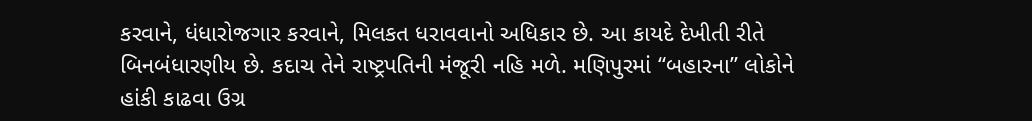કરવાને, ધંધારોજગાર કરવાને, મિલકત ધરાવવાનો અધિકાર છે. આ કાયદે દેખીતી રીતે બિનબંધારણીય છે. કદાચ તેને રાષ્ટ્રપતિની મંજૂરી નહિ મળે. મણિપુરમાં “બહારના” લોકોને હાંકી કાઢવા ઉગ્ર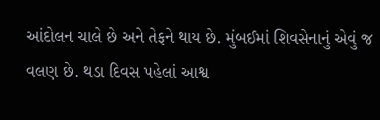આંદોલન ચાલે છે અને તેફને થાય છે. મુંબઈમાં શિવસેનાનું એવું જ વલણ છે. થડા દિવસ પહેલાં આશ્વ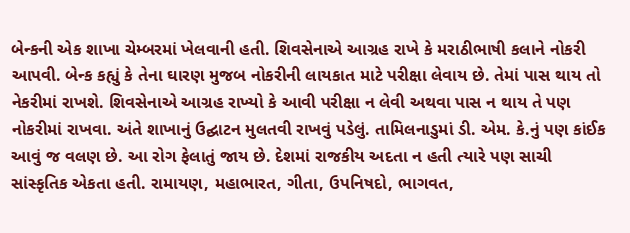બેન્કની એક શાખા ચેમ્બરમાં ખેલવાની હતી. શિવસેનાએ આગ્રહ રાખે કે મરાઠીભાષી કલાને નોકરી આપવી. બેન્ક કહ્યું કે તેના ઘારણ મુજબ નોકરીની લાયકાત માટે પરીક્ષા લેવાય છે. તેમાં પાસ થાય તો નેકરીમાં રાખશે. શિવસેનાએ આગ્રહ રાખ્યો કે આવી પરીક્ષા ન લેવી અથવા પાસ ન થાય તે પણ નોકરીમાં રાખવા. અંતે શાખાનું ઉદ્ઘાટન મુલતવી રાખવું પડેલું. તામિલનાડુમાં ડી. એમ. કે.નું પણ કાંઈક આવું જ વલણ છે. આ રોગ ફેલાતું જાય છે. દેશમાં રાજકીય અદતા ન હતી ત્યારે પણ સાચી સાંસ્કૃતિક એકતા હતી. રામાયણ, મહાભારત, ગીતા, ઉપનિષદો, ભાગવત,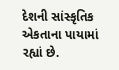દેશની સાંસ્કૃતિક એકતાના પાયામાં રહ્યાં છે.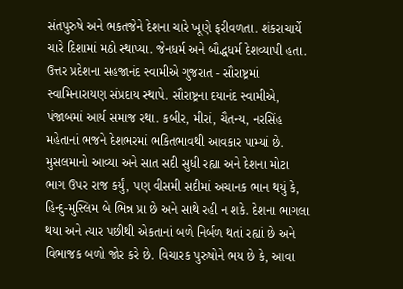સંતપુરુષે અને ભકતજેને દેશના ચારે ખૂણે ફરીવળતા. શંકરાચાર્યે ચારે દિશામાં મઠો સ્થાપ્યા. જેનધર્મ અને બૌદ્ધધર્મ દેશવ્યાપી હતા. ઉત્તર પ્રદેશના સહજાનંદ સ્વામીએ ગુજરાત - સૌરાષ્ટ્રમાં સ્વામિનારાયણ સંપ્રદાય સ્થાપે. સૌરાષ્ટ્રના દયાનંદ સ્વામીએ, પંજાબમાં આર્ય સમાજ રથા. કબીર, મીરાં, ચૈતન્ય, નરસિંહ મહેતાનાં ભજને દેશભરમાં ભકિતભાવથી આવકાર પામ્યાં છે. મુસલમાનો આવ્યા અને સાત સદી સુધી રહ્યા અને દેશના મોટા ભાગ ઉપર રાજ કર્યું, પણ વીસમી સદીમાં અચાનક ભાન થયું કે, હિન્દુ-મુસ્લિમ બે ભિન્ન પ્રા છે અને સાથે રહી ન શકે. દેશના ભાગલા થયા અને ત્યાર પછીથી એકતાનાં બળે નિર્બળ થતાં રહ્યાં છે અને વિભાજક બળો જોર કરે છે. વિચારક પુરુષોને ભય છે કે, આવા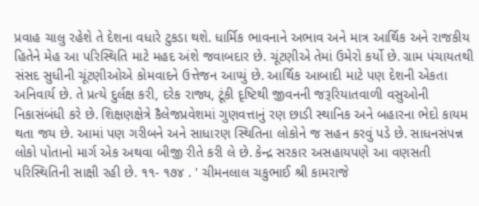પ્રવાહ ચાલુ રહેશે તે દેશના વધારે ટુકડા થશે. ધાર્મિક ભાવનાને અભાવ અને માત્ર આર્થિક અને રાજકીય હિતેને મેહ આ પરિસ્થિતિ માટે મહદ અંશે જવાબદાર છે. ચૂંટણીએ તેમાં ઉમેરો કર્યો છે. ગ્રામ પંચાયતથી સંસદ સુધીની ચૂંટણીઓએ કોમવાદને ઉત્તેજન આપ્યું છે. આર્થિક આબાદી માટે પણ દેશની એકતા અનિવાર્ય છે. તે પ્રત્યે દુર્લક્ષ કરી, દરેક રાજ્ય, ટૂંકી દૃષ્ટિથી જીવનની જરૂરિયાતવાળી વસુઓની નિકાસંબંધી કરે છે. શિક્ષણક્ષેત્રે કૈલેજપ્રવેશમાં ગુણવત્તાનું રણ છાડી સ્થાનિક અને બહારના ભેદો કાયમ થતા જય છે. આમાં પણ ગરીબને અને સાધારણ સ્થિતિના લોકોને જ સહન કરવું પડે છે. સાધનસંપન્ન લોકો પોતાનો માર્ગ એક અથવા બીજી રીતે કરી લે છે. કેન્દ્ર સરકાર અસહાયપણે આ વણસતી પરિસ્થિતિની સાક્ષી રહી છે. ૧૧- ૧૭૪ . ' ચીમનલાલ ચકુભાઈ શ્રી કામરાજે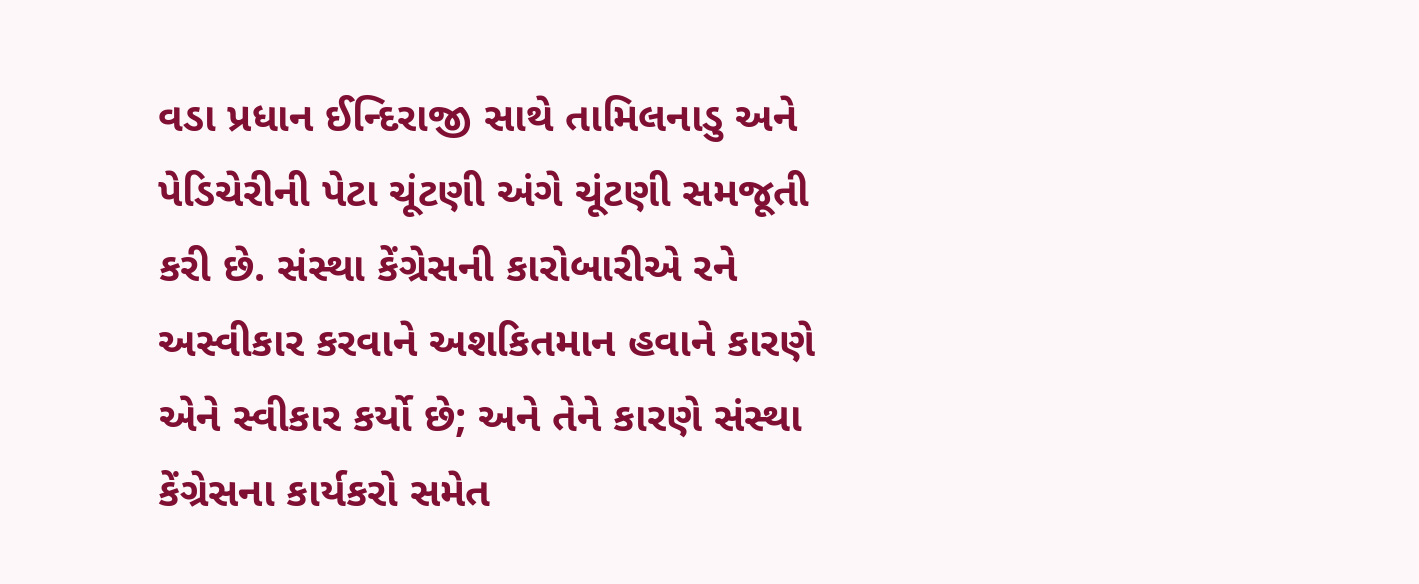વડા પ્રધાન ઈન્દિરાજી સાથે તામિલનાડુ અને પેડિચેરીની પેટા ચૂંટણી અંગે ચૂંટણી સમજૂતી કરી છે. સંસ્થા કેંગ્રેસની કારોબારીએ રને અસ્વીકાર કરવાને અશકિતમાન હવાને કારણે એને સ્વીકાર કર્યો છે; અને તેને કારણે સંસ્થા કેંગ્રેસના કાર્યકરો સમેત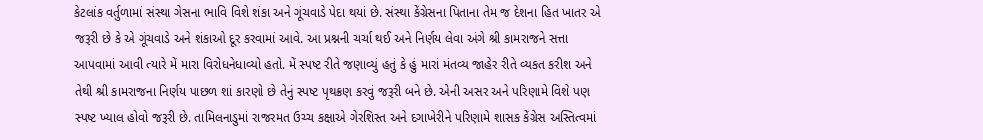કેટલાંક વર્તુળામાં સંસ્થા ગેસના ભાવિ વિશે શંકા અને ગૂંચવાડે પેદા થયાં છે. સંસ્થા કેંગ્રેસના પિતાના તેમ જ દેશના હિત ખાતર એ જરૂરી છે કે એ ગૂંચવાડે અને શંકાઓ દૂર કરવામાં આવે. આ પ્રશ્નની ચર્ચા થઈ અને નિર્ણય લેવા અંગે શ્રી કામરાજને સત્તા આપવામાં આવી ત્યારે મેં મારા વિરોધનેધાવ્યો હતો. મેં સ્પષ્ટ રીતે જણાવ્યું હતું કે હું મારાં મંતવ્ય જાહેર રીતે વ્યકત કરીશ અને તેથી શ્રી કામરાજના નિર્ણય પાછળ શાં કારણો છે તેનું સ્પષ્ટ પૃથક્રણ કરવું જરૂરી બને છે. એની અસર અને પરિણામે વિશે પણ સ્પષ્ટ ખ્યાલ હોવો જરૂરી છે. તામિલનાડુમાં રાજરમત ઉચ્ચ કક્ષાએ ગેરશિસ્ત અને દગાખેરીને પરિણામે શાસક કેંગ્રેસ અસ્તિત્વમાં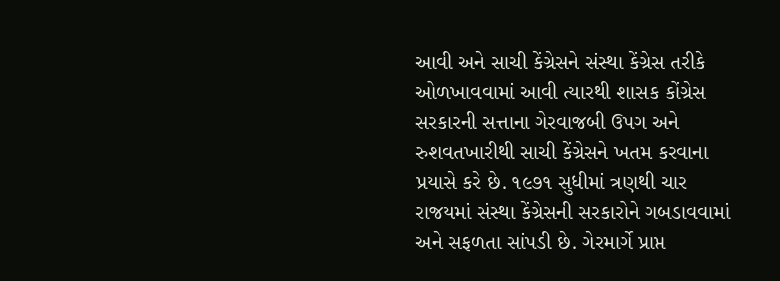આવી અને સાચી કેંગ્રેસને સંસ્થા કેંગ્રેસ તરીકે ઓળખાવવામાં આવી ત્યારથી શાસક કોંગ્રેસ સરકારની સત્તાના ગેરવાજબી ઉપગ અને રુશવતખારીથી સાચી કેંગ્રેસને ખતમ કરવાના પ્રયાસે કરે છે. ૧૯૭૧ સુધીમાં ત્રણથી ચાર રાજયમાં સંસ્થા કેંગ્રેસની સરકારોને ગબડાવવામાં અને સફળતા સાંપડી છે. ગેરમાર્ગે પ્રાપ્ત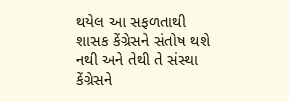થયેલ આ સફળતાથી શાસક કેંગ્રેસને સંતોષ થશે નથી અને તેથી તે સંસ્થા કેંગ્રેસને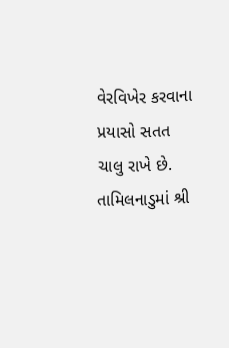વેરવિખેર કરવાના પ્રયાસો સતત ચાલુ રાખે છે. તામિલનાડુમાં શ્રી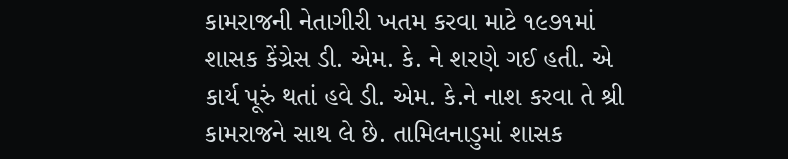કામરાજની નેતાગીરી ખતમ કરવા માટે ૧૯૭૧માં શાસક કેંગ્રેસ ડી. એમ. કે. ને શરણે ગઈ હતી. એ કાર્ય પૂરું થતાં હવે ડી. એમ. કે.ને નાશ કરવા તે શ્રી કામરાજને સાથ લે છે. તામિલનાડુમાં શાસક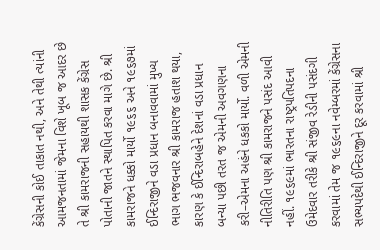કેંગ્રેસની કોઈ તાકાત નથી, અને તેથી ત્યાંની આમજનતામાં જેમના વિશે ખૂબ જ આદર છે તે શ્રી કામરાજની સહાયથી શાસક કેંગ્રેસ પોતાની જાતને સ્થાપિત કરવા માગે છે. શ્રી કામરાજને ધક્કો માર્યો ૧૯૬૬ અને ૧૯૬૭માં ઈન્દિરાજીને વડા પ્રધાન બનાવવામાં મુખ્ય ભાગ ભજવનાર શ્રી કામરાજ હતાશ થયા, કારણ કે ઈન્દિરાબહેને દેશનાં વડા પ્રધાન બન્યા પછી તરત જ એમની અવગણના કરી–એમના અહંને ધકકો માર્યો. વળી એમની નીતિરીતિ પણ શ્રી કામરાજને પસંદ આવી નહીં. ૧૯૬૯માં ભારતના રાષ્ટ્રપતિપદના ઉમેદવાર તરીકે શ્રી સંજીવ રેડીની પસંદગી કરવામાં તેમ જ ૧૯૬૯ના નવેમ્બરમાં કેંગ્રેસના સભ્યપદેથી ઈન્દિરાજીને દૂર કરવામાં શ્રી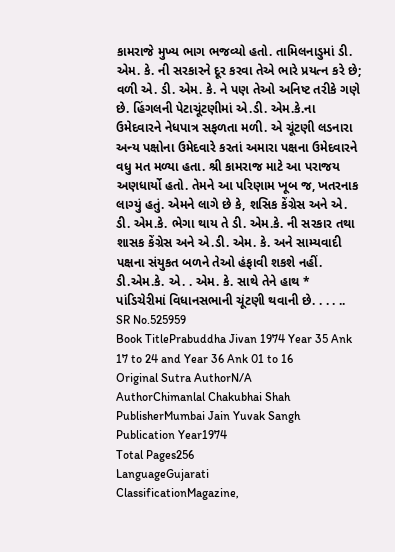કામરાજે મુખ્ય ભાગ ભજવ્યો હતો. તામિલનાડુમાં ડી. એમ. કે. ની સરકારને દૂર કરવા તેએ ભારે પ્રયત્ન કરે છે; વળી એ. ડી. એમ. કે. ને પણ તેઓ અનિષ્ટ તરીકે ગણે છે. હિંગલની પેટાચૂંટણીમાં એ.ડી. એમ.કે.ના ઉમેદવારને નેધપાત્ર સફળતા મળી. એ ચૂંટણી લડનારા અન્ય પક્ષોના ઉમેદવારે કરતાં અમારા પક્ષના ઉમેદવારને વધુ મત મળ્યા હતા. શ્રી કામરાજ માટે આ પરાજય અણધાર્યો હતો. તેમને આ પરિણામ ખૂબ જ, ખતરનાક લાગ્યું હતું. એમને લાગે છે કે, શસિક કેંગ્રેસ અને એ. ડી. એમ.કે. ભેગા થાય તે ડી. એમ.કે. ની સરકાર તથા શાસક કેંગ્રેસ અને એ.ડી. એમ. કે. અને સામ્યવાદી પક્ષના સંયુકત બળને તેઓ હંફાવી શકશે નહીં. ડી.એમ.કે. એ. . એમ. કે. સાથે તેને હાથ * પાંડિચેરીમાં વિધાનસભાની ચૂંટણી થવાની છે. . . . ..
SR No.525959
Book TitlePrabuddha Jivan 1974 Year 35 Ank 17 to 24 and Year 36 Ank 01 to 16
Original Sutra AuthorN/A
AuthorChimanlal Chakubhai Shah
PublisherMumbai Jain Yuvak Sangh
Publication Year1974
Total Pages256
LanguageGujarati
ClassificationMagazine,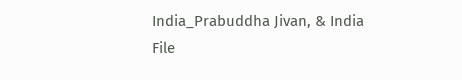India_Prabuddha Jivan, & India
File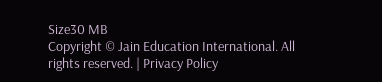Size30 MB
Copyright © Jain Education International. All rights reserved. | Privacy Policy